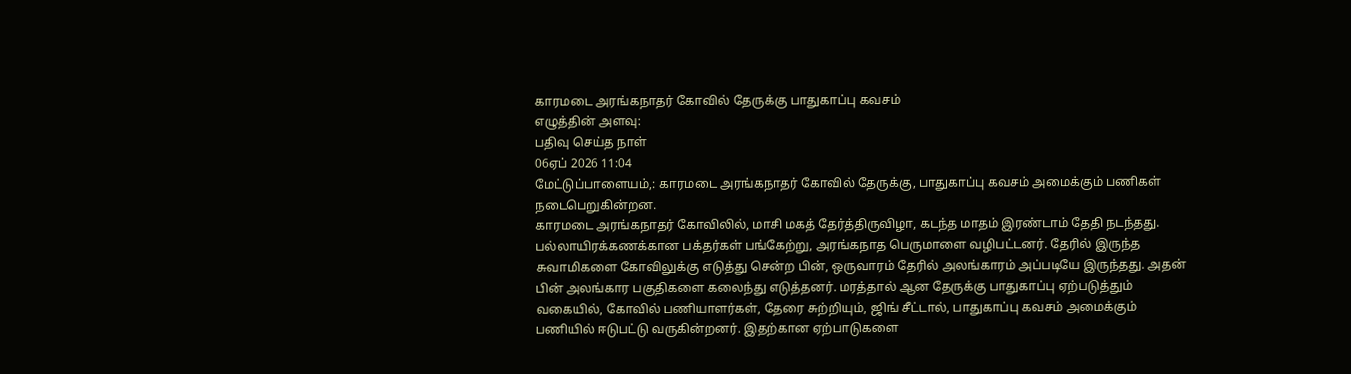காரமடை அரங்கநாதர் கோவில் தேருக்கு பாதுகாப்பு கவசம்
எழுத்தின் அளவு:
பதிவு செய்த நாள்
06ஏப் 2026 11:04
மேட்டுப்பாளையம்,: காரமடை அரங்கநாதர் கோவில் தேருக்கு, பாதுகாப்பு கவசம் அமைக்கும் பணிகள் நடைபெறுகின்றன.
காரமடை அரங்கநாதர் கோவிலில், மாசி மகத் தேர்த்திருவிழா, கடந்த மாதம் இரண்டாம் தேதி நடந்தது. பல்லாயிரக்கணக்கான பக்தர்கள் பங்கேற்று, அரங்கநாத பெருமாளை வழிபட்டனர். தேரில் இருந்த சுவாமிகளை கோவிலுக்கு எடுத்து சென்ற பின், ஒருவாரம் தேரில் அலங்காரம் அப்படியே இருந்தது. அதன் பின் அலங்கார பகுதிகளை கலைந்து எடுத்தனர். மரத்தால் ஆன தேருக்கு பாதுகாப்பு ஏற்படுத்தும் வகையில், கோவில் பணியாளர்கள், தேரை சுற்றியும், ஜிங் சீட்டால், பாதுகாப்பு கவசம் அமைக்கும் பணியில் ஈடுபட்டு வருகின்றனர். இதற்கான ஏற்பாடுகளை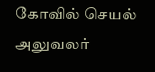கோவில் செயல் அலுவலர்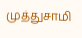முத்துசாமி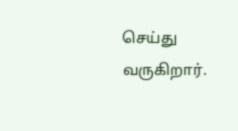செய்து வருகிறார்.